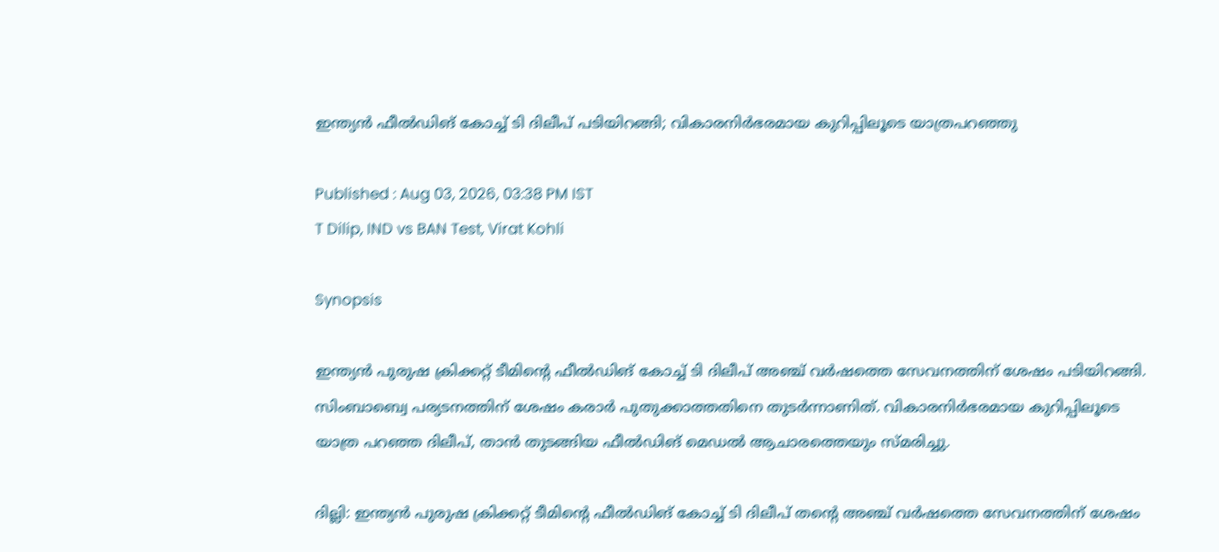ഇന്ത്യന്‍ ഫീല്‍ഡിങ് കോച്ച് ടി ദിലീപ് പടിയിറങ്ങി; വികാരനിര്‍ഭരമായ കുറിപ്പിലൂടെ യാത്രപറഞ്ഞു

Published : Aug 03, 2026, 03:38 PM IST
T Dilip, IND vs BAN Test, Virat Kohli

Synopsis

ഇന്ത്യന്‍ പുരുഷ ക്രിക്കറ്റ് ടീമിന്റെ ഫീല്‍ഡിങ് കോച്ച് ടി ദിലീപ് അഞ്ച് വര്‍ഷത്തെ സേവനത്തിന് ശേഷം പടിയിറങ്ങി. സിംബാബ്വെ പര്യടനത്തിന് ശേഷം കരാര്‍ പുതുക്കാത്തതിനെ തുടര്‍ന്നാണിത്. വികാരനിര്‍ഭരമായ കുറിപ്പിലൂടെ യാത്ര പറഞ്ഞ ദിലീപ്, താന്‍ തുടങ്ങിയ ഫീല്‍ഡിങ് മെഡല്‍ ആചാരത്തെയും സ്മരിച്ചു.

ദില്ലി: ഇന്ത്യന്‍ പുരുഷ ക്രിക്കറ്റ് ടീമിന്റെ ഫീല്‍ഡിങ് കോച്ച് ടി ദിലീപ് തന്റെ അഞ്ച് വര്‍ഷത്തെ സേവനത്തിന് ശേഷം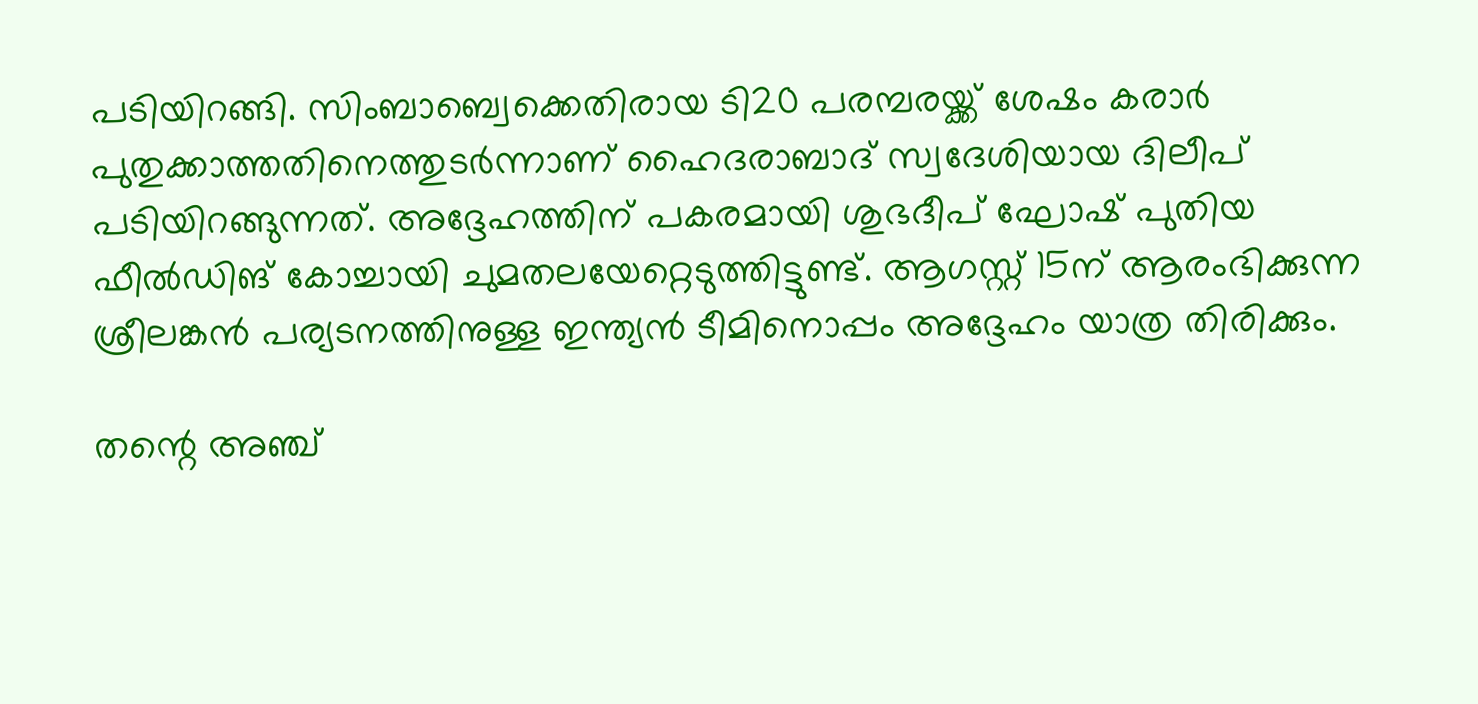പടിയിറങ്ങി. സിംബാബ്വെക്കെതിരായ ടി20 പരമ്പരയ്ക്ക് ശേഷം കരാര്‍ പുതുക്കാത്തതിനെത്തുടര്‍ന്നാണ് ഹൈദരാബാദ് സ്വദേശിയായ ദിലീപ് പടിയിറങ്ങുന്നത്. അദ്ദേഹത്തിന് പകരമായി ശുഭദീപ് ഘോഷ് പുതിയ ഫീല്‍ഡിങ് കോച്ചായി ചുമതലയേറ്റെടുത്തിട്ടുണ്ട്. ആഗസ്റ്റ് 15ന് ആരംഭിക്കുന്ന ശ്രീലങ്കന്‍ പര്യടനത്തിനുള്ള ഇന്ത്യന്‍ ടീമിനൊപ്പം അദ്ദേഹം യാത്ര തിരിക്കും.

തന്റെ അഞ്ച്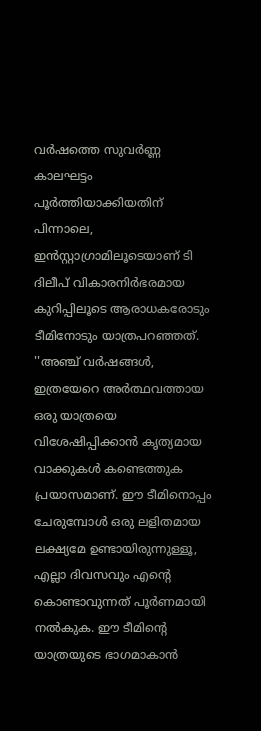വര്‍ഷത്തെ സുവര്‍ണ്ണ കാലഘട്ടം പൂര്‍ത്തിയാക്കിയതിന് പിന്നാലെ, ഇന്‍സ്റ്റാഗ്രാമിലൂടെയാണ് ടി ദിലീപ് വികാരനിര്‍ഭരമായ കുറിപ്പിലൂടെ ആരാധകരോടും ടീമിനോടും യാത്രപറഞ്ഞത്. ''അഞ്ച് വര്‍ഷങ്ങള്‍, ഇത്രയേറെ അര്‍ത്ഥവത്തായ ഒരു യാത്രയെ വിശേഷിപ്പിക്കാന്‍ കൃത്യമായ വാക്കുകള്‍ കണ്ടെത്തുക പ്രയാസമാണ്. ഈ ടീമിനൊപ്പം ചേരുമ്പോള്‍ ഒരു ലളിതമായ ലക്ഷ്യമേ ഉണ്ടായിരുന്നുള്ളൂ, എല്ലാ ദിവസവും എന്റെ കൊണ്ടാവുന്നത് പൂര്‍ണമായി നല്‍കുക. ഈ ടീമിന്റെ യാത്രയുടെ ഭാഗമാകാന്‍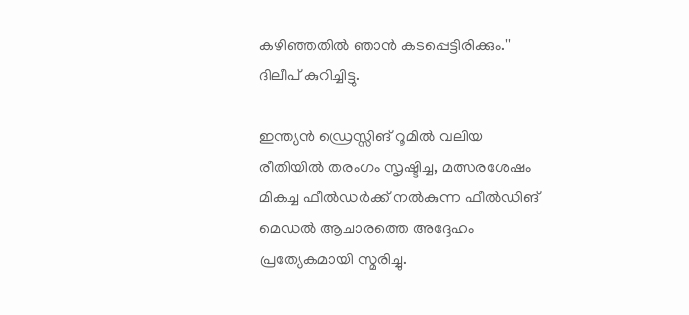കഴിഞ്ഞതില്‍ ഞാന്‍ കടപ്പെട്ടിരിക്കും.'' ദിലീപ് കുറിച്ചിട്ടു.

ഇന്ത്യന്‍ ഡ്രെസ്സിങ് റൂമില്‍ വലിയ രീതിയില്‍ തരംഗം സൃഷ്ടിച്ച, മത്സരശേഷം മികച്ച ഫീല്‍ഡര്‍ക്ക് നല്‍കുന്ന ഫീല്‍ഡിങ് മെഡല്‍ ആചാരത്തെ അദ്ദേഹം പ്രത്യേകമായി സ്മരിച്ചു.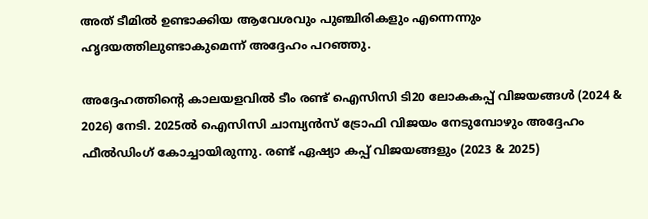അത് ടീമില്‍ ഉണ്ടാക്കിയ ആവേശവും പുഞ്ചിരികളും എന്നെന്നും ഹൃദയത്തിലുണ്ടാകുമെന്ന് അദ്ദേഹം പറഞ്ഞു.

അദ്ദേഹത്തിന്റെ കാലയളവില്‍ ടീം രണ്ട് ഐസിസി ടി20 ലോകകപ്പ് വിജയങ്ങള്‍ (2024 & 2026) നേടി. 2025ല്‍ ഐസിസി ചാമ്പ്യന്‍സ് ട്രോഫി വിജയം നേടുമ്പോഴും അദ്ദേഹം ഫീല്‍ഡിംഗ് കോച്ചായിരുന്നു. രണ്ട് ഏഷ്യാ കപ്പ് വിജയങ്ങളും (2023 & 2025)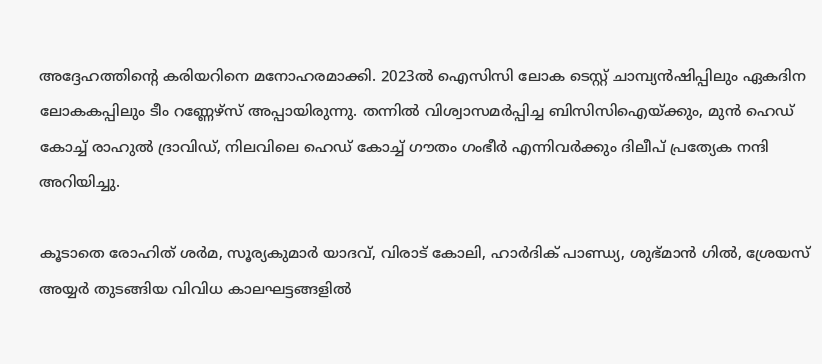അദ്ദേഹത്തിന്റെ കരിയറിനെ മനോഹരമാക്കി. 2023ല്‍ ഐസിസി ലോക ടെസ്റ്റ് ചാമ്പ്യന്‍ഷിപ്പിലും ഏകദിന ലോകകപ്പിലും ടീം റണ്ണേഴ്‌സ് അപ്പായിരുന്നു. തന്നില്‍ വിശ്വാസമര്‍പ്പിച്ച ബിസിസിഐയ്ക്കും, മുന്‍ ഹെഡ് കോച്ച് രാഹുല്‍ ദ്രാവിഡ്, നിലവിലെ ഹെഡ് കോച്ച് ഗൗതം ഗംഭീര്‍ എന്നിവര്‍ക്കും ദിലീപ് പ്രത്യേക നന്ദി അറിയിച്ചു.

കൂടാതെ രോഹിത് ശര്‍മ, സൂര്യകുമാര്‍ യാദവ്, വിരാട് കോലി, ഹാര്‍ദിക് പാണ്ഡ്യ, ശുഭ്മാന്‍ ഗില്‍, ശ്രേയസ് അയ്യര്‍ തുടങ്ങിയ വിവിധ കാലഘട്ടങ്ങളില്‍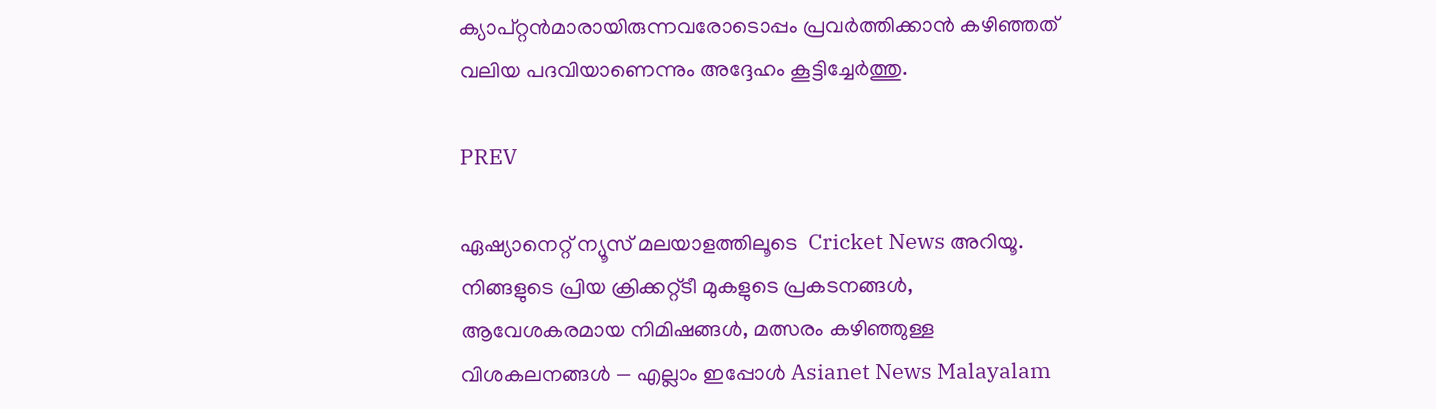ക്യാപ്റ്റന്‍മാരായിരുന്നവരോടൊപ്പം പ്രവര്‍ത്തിക്കാന്‍ കഴിഞ്ഞത് വലിയ പദവിയാണെന്നും അദ്ദേഹം കൂട്ടിച്ചേര്‍ത്തു.

PREV

ഏഷ്യാനെറ്റ് ന്യൂസ് മലയാളത്തിലൂടെ  Cricket News അറിയൂ.  നിങ്ങളുടെ പ്രിയ ക്രിക്കറ്റ്ടീ മുകളുടെ പ്രകടനങ്ങൾ, ആവേശകരമായ നിമിഷങ്ങൾ, മത്സരം കഴിഞ്ഞുള്ള വിശകലനങ്ങൾ — എല്ലാം ഇപ്പോൾ Asianet News Malayalam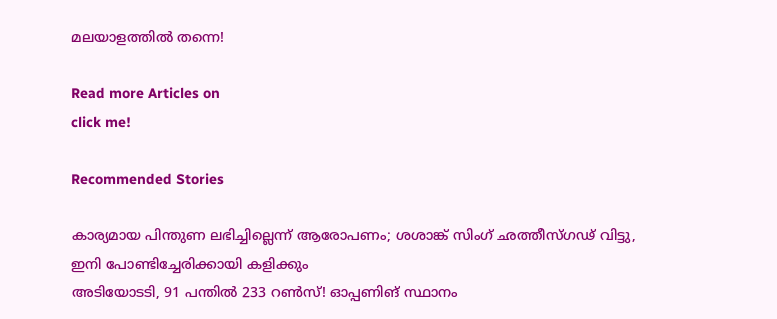മലയാളത്തിൽ തന്നെ!

Read more Articles on
click me!

Recommended Stories

കാര്യമായ പിന്തുണ ലഭിച്ചില്ലെന്ന് ആരോപണം; ശശാങ്ക് സിംഗ് ഛത്തീസ്ഗഢ് വിട്ടു, ഇനി പോണ്ടിച്ചേരിക്കായി കളിക്കും
അടിയോടടി, 91 പന്തില്‍ 233 റണ്‍സ്! ഓപ്പണിങ് സ്ഥാനം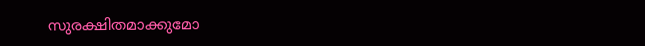സുരക്ഷിതമാക്കുമോ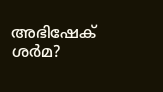അഭിഷേക് ശർമ?